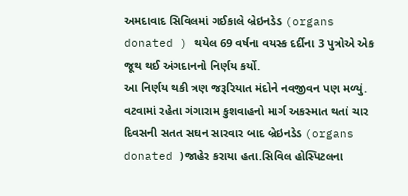અમદાવાદ સિવિલમાં ગઈકાલે બ્રેઇનડેડ (organs donated ) થયેલ 69 વર્ષના વયસ્ક દર્દીના 3 પુત્રોએ એક જૂથ થઈ અંગદાનનો નિર્ણય કર્યો.
આ નિર્ણય થકી ત્રણ જરૂરિયાત મંદોને નવજીવન પણ મળ્યું. વટવામાં રહેતા ગંગારામ કુશવાહનો માર્ગ અકસ્માત થતાં ચાર દિવસની સતત સઘન સારવાર બાદ બ્રેઇનડેડ (organs donated )જાહેર કરાયા હતા.સિવિલ હોસ્પિટલના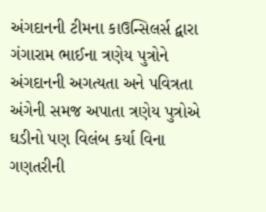અંગદાનની ટીમના કાઉન્સિલર્સ દ્વારા ગંગારામ ભાઈના ત્રણેય પુત્રોને અંગદાનની અગત્યતા અને પવિત્રતા અંગેની સમજ અપાતા ત્રણેય પુત્રોએ ઘડીનો પણ વિલંબ કર્યા વિના ગણતરીની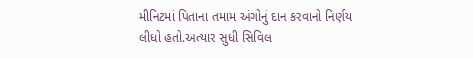મીનિટમાં પિતાના તમામ અંગોનું દાન કરવાનો નિર્ણય લીધો હતો.અત્યાર સુધી સિવિલ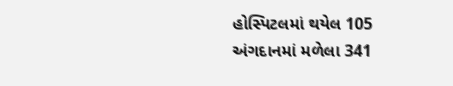હોસ્પિટલમાં થયેલ 105 અંગદાનમાં મળેલા 341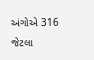અંગોએ 316 જેટલા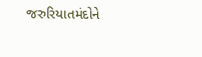જરુરિયાતમંદોને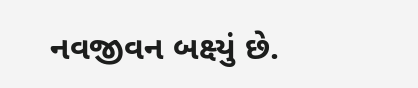નવજીવન બક્ષ્યું છે.